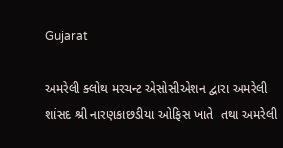Gujarat

અમરેલી ક્લોથ મરચન્ટ એસોસીએશન દ્વારા અમરેલી શાંસદ શ્રી નારણકાછડીયા ઓફિસ ખાતે  તથા અમરેલી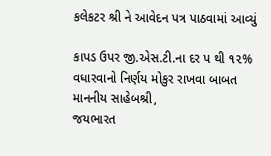કલેકટર શ્રી ને આવેદન પત્ર પાઠવામાં આવ્યું

કાપડ ઉપર જી.એસ.ટી.ના દર પ થી ૧૨% વધારવાનો નિર્ણય મોકુર રાખવા બાબત
માનનીય સાહેબશ્રી,
જયભારત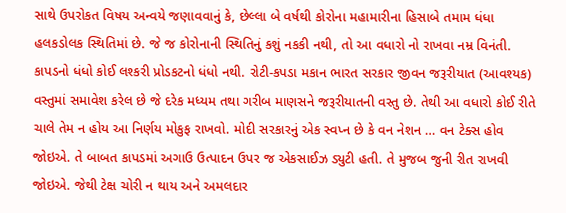સાથે ઉપરોકત વિષય અન્વયે જણાવવાનું કે, છેલ્લા બે વર્ષથી કોરોના મહામારીના હિસાબે તમામ ધંધા હલકડોલક સ્થિતિમાં છે. જે જ કોરોનાની સ્થિતિનું કશું નકકી નથી, તો આ વધારો નો રાખવા નમ્ર વિનંતી.
કાપડનો ધંધો કોઈ લશ્કરી પ્રોડકટનો ધંધો નથી. રોટી-કપડા મકાન ભારત સરકાર જીવન જરૂરીયાત (આવશ્યક) વસ્તુમાં સમાવેશ કરેલ છે જે દરેક મધ્યમ તથા ગરીબ માણસને જરૂરીયાતની વસ્તુ છે. તેથી આ વધારો કોઈ રીતે ચાલે તેમ ન હોય આ નિર્ણય મોકુફ રાખવો. મોદી સરકારનું એક સ્વપ્ન છે કે વન નેશન … વન ટેક્સ હોવ
જોઇએ. તે બાબત કાપડમાં અગાઉ ઉત્પાદન ઉપર જ એકસાઈઝ ડ્યુટી હતી. તે મુજબ જુની રીત રાખવી જોઇએ. જેથી ટેક્ષ ચોરી ન થાય અને અમલદાર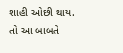શાહી ઓછી થાય.
તો આ બાબતે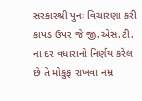સરકારશ્રી પુનઃ વિચારણા કરી કાપડ ઉપર જે જી.એસ.ટી. ના દર વધારાનો નિર્ણય કરેલ છે તે મોકુફ રાખવા નમ્ર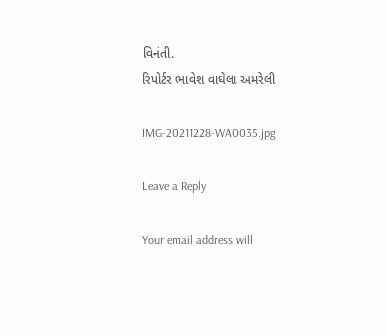વિનંતી.
રિપોર્ટર ભાવેશ વાઘેલા અમરેલી

IMG-20211228-WA0035.jpg

Leave a Reply

Your email address will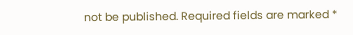not be published. Required fields are marked *